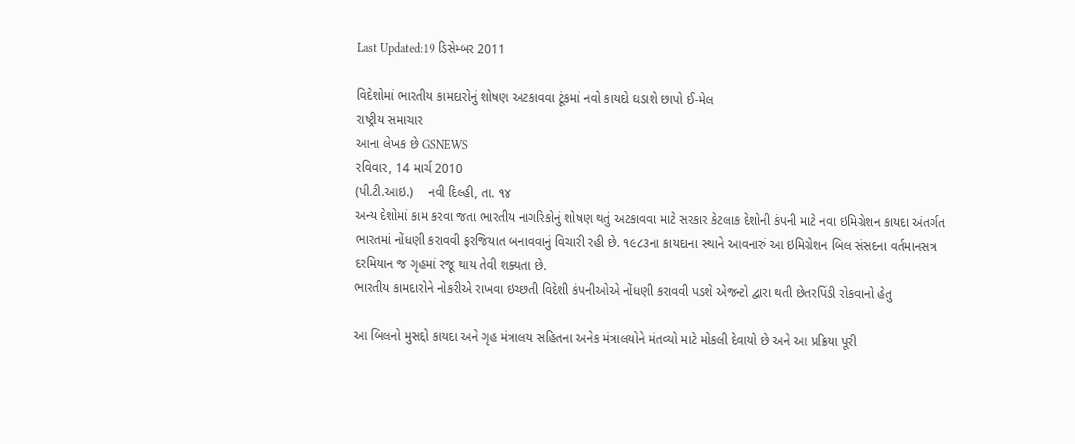Last Updated:19 ડિસેમ્બર 2011

વિદેશોમાં ભારતીય કામદારોનું શોષણ અટકાવવા ટૂંકમાં નવો કાયદો ઘડાશે છાપો ઈ-મેલ
રાષ્ટ્રીય સમાચાર
આના લેખક છે GSNEWS
રવિવાર, 14 માર્ચ 2010
(પી.ટી.આઇ.)    નવી દિલ્હી, તા. ૧૪
અન્ય દેશોમાં કામ કરવા જતા ભારતીય નાગરિકોનું શોષણ થતું અટકાવવા માટે સરકાર કેટલાક દેશોની કંપની માટે નવા ઇમિગ્રેશન કાયદા અંતર્ગત ભારતમાં નોંધણી કરાવવી ફરજિયાત બનાવવાનું વિચારી રહી છે. ૧૯૮૩ના કાયદાના સ્થાને આવનારું આ ઇમિગ્રેશન બિલ સંસદના વર્તમાનસત્ર દરમિયાન જ ગૃહમાં રજૂ થાય તેવી શક્યતા છે.
ભારતીય કામદારોને નોકરીએ રાખવા ઇચ્છતી વિદેશી કંપનીઓએ નોંધણી કરાવવી પડશે એજન્ટો દ્વારા થતી છેતરપિંડી રોકવાનો હેતુ

આ બિલનો મુસદ્દો કાયદા અને ગૃહ મંત્રાલય સહિતના અનેક મંત્રાલયોને મંતવ્યો માટે મોકલી દેવાયો છે અને આ પ્રક્રિયા પૂરી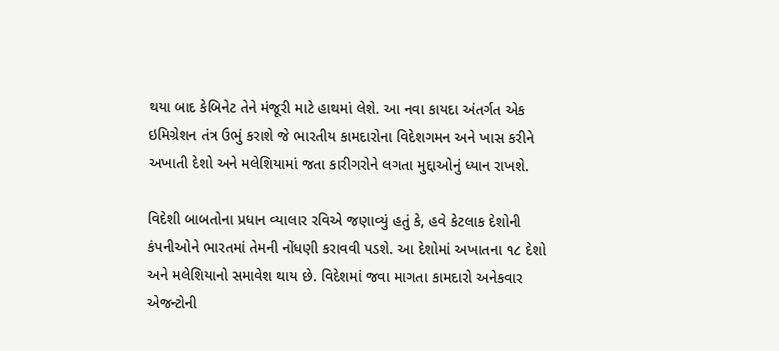થયા બાદ કેબિનેટ તેને મંજૂરી માટે હાથમાં લેશે. આ નવા કાયદા અંતર્ગત એક ઇમિગ્રેશન તંત્ર ઉભું કરાશે જે ભારતીય કામદારોના વિદેશગમન અને ખાસ કરીને અખાતી દેશો અને મલેશિયામાં જતા કારીગરોને લગતા મુદ્દાઓનું ધ્યાન રાખશે.

વિદેશી બાબતોના પ્રધાન વ્યાલાર રવિએ જણાવ્યું હતું કે, હવે કેટલાક દેશોની કંપનીઓને ભારતમાં તેમની નોંધણી કરાવવી પડશે. આ દેશોમાં અખાતના ૧૮ દેશો અને મલેશિયાનો સમાવેશ થાય છે. વિદેશમાં જવા માગતા કામદારો અનેકવાર એજન્ટોની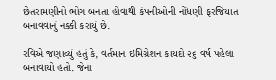છેતરામણીનો ભોગ બનતા હોવાથી કંપનીઓની નોંધણી ફરજિયાત બનાવવાનું નક્કી કરાયું છે.

રવિએ જણાવ્યું હતું કે, વર્તમાન ઇમિગ્રેશન કાયદો ૨૬ વર્ષ પહેલા બનાવાયો હતો. જેના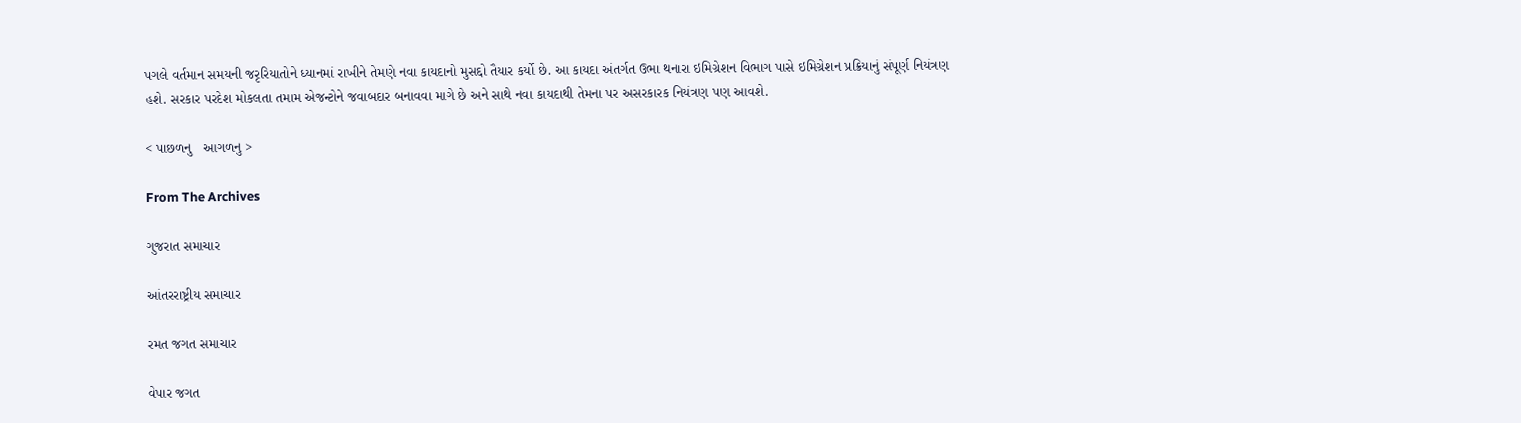પગલે વર્તમાન સમયની જરૃરિયાતોને ધ્યાનમાં રાખીને તેમણે નવા કાયદાનો મુસદ્દો તૈયાર કર્યો છે. આ કાયદા અંતર્ગત ઉભા થનારા ઇમિગ્રેશન વિભાગ પાસે ઇમિગ્રેશન પ્રક્રિયાનું સંપૂર્ણ નિયંત્રણ હશે. સરકાર પરદેશ મોકલતા તમામ એજન્ટોને જવાબદાર બનાવવા માગે છે અને સાથે નવા કાયદાથી તેમના પર અસરકારક નિયંત્રણ પણ આવશે.

< પાછળનુ   આગળનુ >

From The Archives

ગુજરાત સમાચાર

આંતરરાષ્ટ્રીય સમાચાર

રમત જગત સમાચાર

વેપાર જગત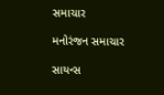સમાચાર

મનોરંજન સમાચાર

સાયન્સ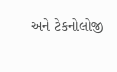અને ટેકનોલોજી